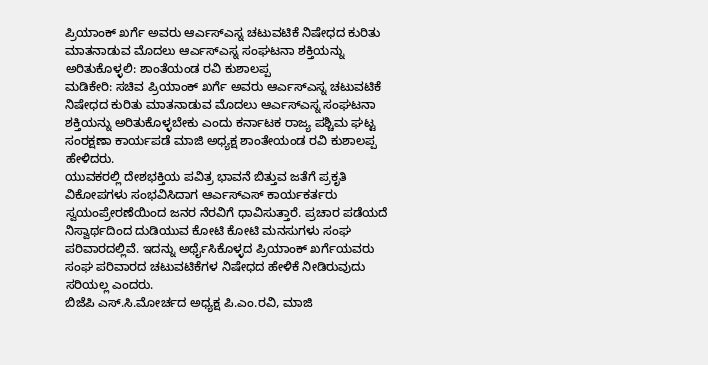ಪ್ರಿಯಾಂಕ್ ಖರ್ಗೆ ಅವರು ಆರ್ಎಸ್ಎಸ್ನ ಚಟುವಟಿಕೆ ನಿಷೇಧದ ಕುರಿತು ಮಾತನಾಡುವ ಮೊದಲು ಆರ್ಎಸ್ಎಸ್ನ ಸಂಘಟನಾ ಶಕ್ತಿಯನ್ನು ಅರಿತುಕೊಳ್ಳಲಿ: ಶಾಂತೆಯಂಡ ರವಿ ಕುಶಾಲಪ್ಪ
ಮಡಿಕೇರಿ: ಸಚಿವ ಪ್ರಿಯಾಂಕ್ ಖರ್ಗೆ ಅವರು ಆರ್ಎಸ್ಎಸ್ನ ಚಟುವಟಿಕೆ ನಿಷೇಧದ ಕುರಿತು ಮಾತನಾಡುವ ಮೊದಲು ಆರ್ಎಸ್ಎಸ್ನ ಸಂಘಟನಾ ಶಕ್ತಿಯನ್ನು ಅರಿತುಕೊಳ್ಳಬೇಕು ಎಂದು ಕರ್ನಾಟಕ ರಾಜ್ಯ ಪಶ್ಚಿಮ ಘಟ್ಟ ಸಂರಕ್ಷಣಾ ಕಾರ್ಯಪಡೆ ಮಾಜಿ ಅಧ್ಯಕ್ಷ ಶಾಂತೇಯಂಡ ರವಿ ಕುಶಾಲಪ್ಪ ಹೇಳಿದರು.
ಯುವಕರಲ್ಲಿ ದೇಶಭಕ್ತಿಯ ಪವಿತ್ರ ಭಾವನೆ ಬಿತ್ತುವ ಜತೆಗೆ ಪ್ರಕೃತಿ ವಿಕೋಪಗಳು ಸಂಭವಿಸಿದಾಗ ಆರ್ಎಸ್ಎಸ್ ಕಾರ್ಯಕರ್ತರು ಸ್ವಯಂಪ್ರೇರಣೆಯಿಂದ ಜನರ ನೆರವಿಗೆ ಧಾವಿಸುತ್ತಾರೆ. ಪ್ರಚಾರ ಪಡೆಯದೆ ನಿಸ್ವಾರ್ಥದಿಂದ ದುಡಿಯುವ ಕೋಟಿ ಕೋಟಿ ಮನಸುಗಳು ಸಂಘ ಪರಿವಾರದಲ್ಲಿವೆ. ಇದನ್ನು ಅರ್ಥೈಸಿಕೊಳ್ಳದ ಪ್ರಿಯಾಂಕ್ ಖರ್ಗೆಯವರು ಸಂಘ ಪರಿವಾರದ ಚಟುವಟಿಕೆಗಳ ನಿಷೇಧದ ಹೇಳಿಕೆ ನೀಡಿರುವುದು ಸರಿಯಲ್ಲ ಎಂದರು.
ಬಿಜೆಪಿ ಎಸ್.ಸಿ.ಮೋರ್ಚದ ಅಧ್ಯಕ್ಷ ಪಿ.ಎಂ.ರವಿ, ಮಾಜಿ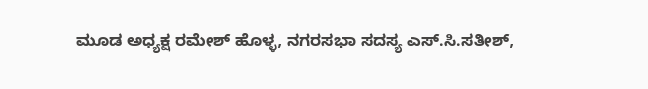ಮೂಡ ಅಧ್ಯಕ್ಷ ರಮೇಶ್ ಹೊಳ್ಳ, ನಗರಸಭಾ ಸದಸ್ಯ ಎಸ್.ಸಿ.ಸತೀಶ್,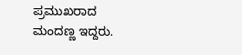ಪ್ರಮುಖರಾದ ಮಂದಣ್ಣ ಇದ್ದರು.